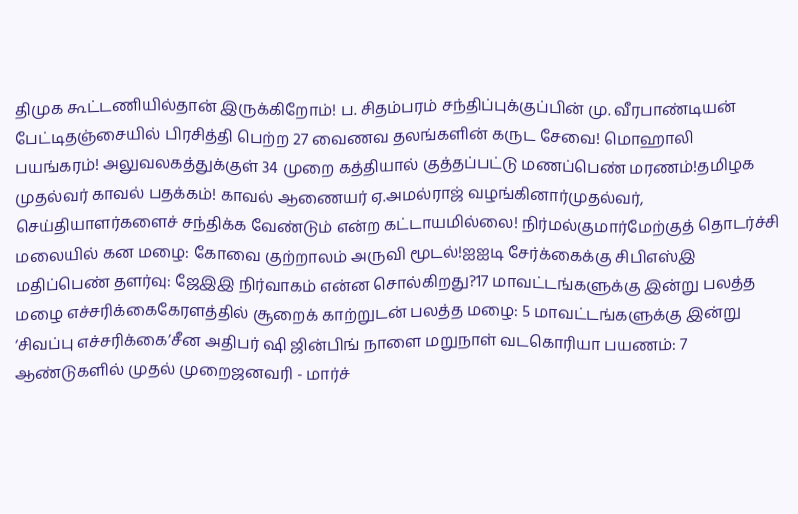திமுக கூட்டணியில்தான் இருக்கிறோம்! ப. சிதம்பரம் சந்திப்புக்குப்பின் மு. வீரபாண்டியன் பேட்டிதஞ்சையில் பிரசித்தி பெற்ற 27 வைணவ தலங்களின் கருட சேவை! மொஹாலி பயங்கரம்! அலுவலகத்துக்குள் 34 முறை கத்தியால் குத்தப்பட்டு மணப்பெண் மரணம்!தமிழக முதல்வர் காவல் பதக்கம்! காவல் ஆணையர் ஏ.அமல்ராஜ் வழங்கினார்முதல்வர், செய்தியாளர்களைச் சந்திக்க வேண்டும் என்ற கட்டாயமில்லை! நிர்மல்குமார்மேற்குத் தொடர்ச்சி மலையில் கன மழை: கோவை குற்றாலம் அருவி மூடல்!ஐஐடி சேர்க்கைக்கு சிபிஎஸ்இ மதிப்பெண் தளர்வு: ஜேஇஇ நிர்வாகம் என்ன சொல்கிறது?17 மாவட்டங்களுக்கு இன்று பலத்த மழை எச்சரிக்கைகேரளத்தில் சூறைக் காற்றுடன் பலத்த மழை: 5 மாவட்டங்களுக்கு இன்று ‘சிவப்பு எச்சரிக்கை’சீன அதிபர் ஷி ஜின்பிங் நாளை மறுநாள் வடகொரியா பயணம்: 7 ஆண்டுகளில் முதல் முறைஜனவரி - மார்ச்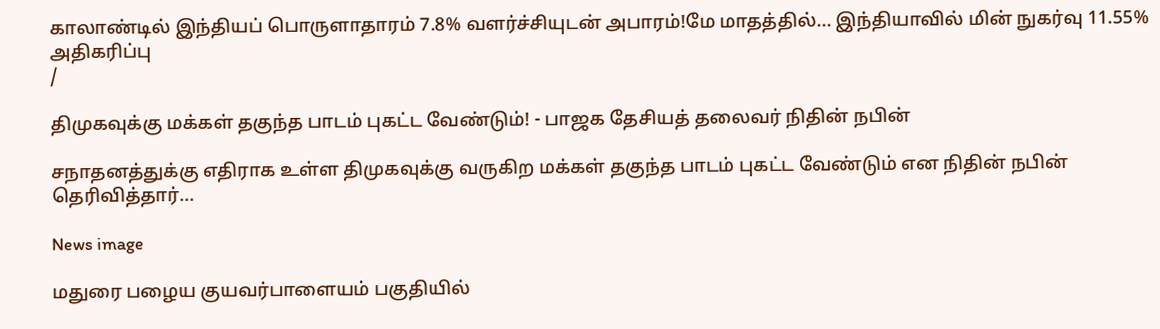காலாண்டில் இந்தியப் பொருளாதாரம் 7.8% வளர்ச்சியுடன் அபாரம்!மே மாதத்தில்... இந்தியாவில் மின் நுகர்வு 11.55% அதிகரிப்பு
/

திமுகவுக்கு மக்கள் தகுந்த பாடம் புகட்ட வேண்டும்! - பாஜக தேசியத் தலைவர் நிதின் நபின்

சநாதனத்துக்கு எதிராக உள்ள திமுகவுக்கு வருகிற மக்கள் தகுந்த பாடம் புகட்ட வேண்டும் என நிதின் நபின் தெரிவித்தார்...

News image

மதுரை பழைய குயவர்பாளையம் பகுதியில்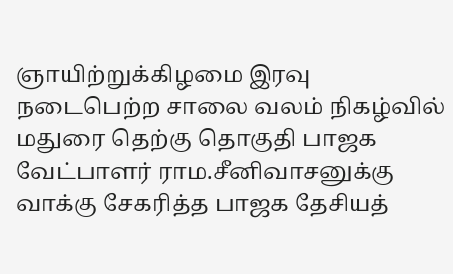ஞாயிற்றுக்கிழமை இரவு நடைபெற்ற சாலை வலம் நிகழ்வில் மதுரை தெற்கு தொகுதி பாஜக வேட்பாளர் ராம.சீனிவாசனுக்கு வாக்கு சேகரித்த பாஜக தேசியத்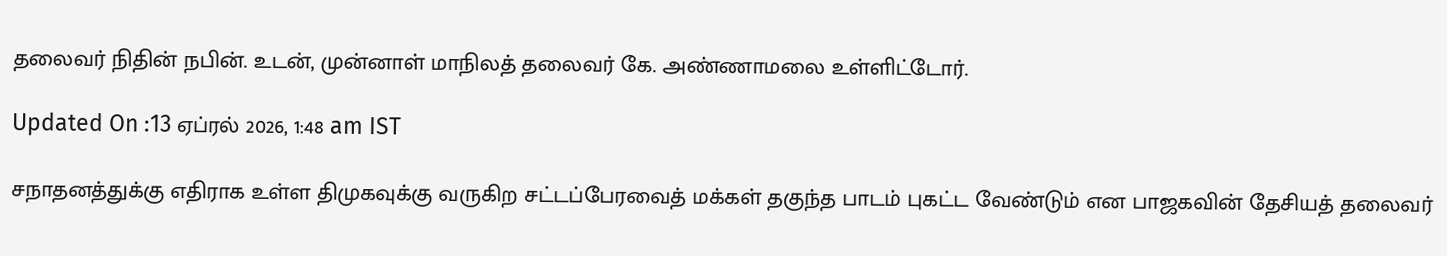தலைவர் நிதின் நபின். உடன், முன்னாள் மாநிலத் தலைவர் கே. அண்ணாமலை உள்ளிட்டோர்.

Updated On :13 ஏப்ரல் 2026, 1:48 am IST

சநாதனத்துக்கு எதிராக உள்ள திமுகவுக்கு வருகிற சட்டப்பேரவைத் மக்கள் தகுந்த பாடம் புகட்ட வேண்டும் என பாஜகவின் தேசியத் தலைவர்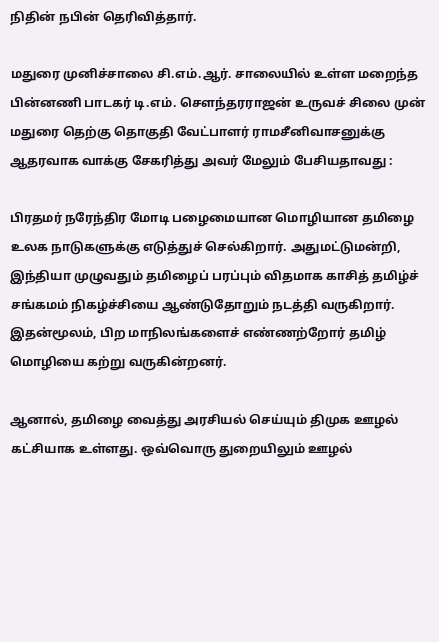நிதின் நபின் தெரிவித்தார்.

மதுரை முனிச்சாலை சி.எம்.ஆர். சாலையில் உள்ள மறைந்த பின்னணி பாடகர் டி.எம். சௌந்தரராஜன் உருவச் சிலை முன் மதுரை தெற்கு தொகுதி வேட்பாளர் ராமசீனிவாசனுக்கு ஆதரவாக வாக்கு சேகரித்து அவர் மேலும் பேசியதாவது :

பிரதமர் நரேந்திர மோடி பழைமையான மொழியான தமிழை உலக நாடுகளுக்கு எடுத்துச் செல்கிறார். அதுமட்டுமன்றி, இந்தியா முழுவதும் தமிழைப் பரப்பும் விதமாக காசித் தமிழ்ச் சங்கமம் நிகழ்ச்சியை ஆண்டுதோறும் நடத்தி வருகிறார். இதன்மூலம், பிற மாநிலங்களைச் எண்ணற்றோர் தமிழ் மொழியை கற்று வருகின்றனர்.

ஆனால், தமிழை வைத்து அரசியல் செய்யும் திமுக ஊழல் கட்சியாக உள்ளது. ஒவ்வொரு துறையிலும் ஊழல்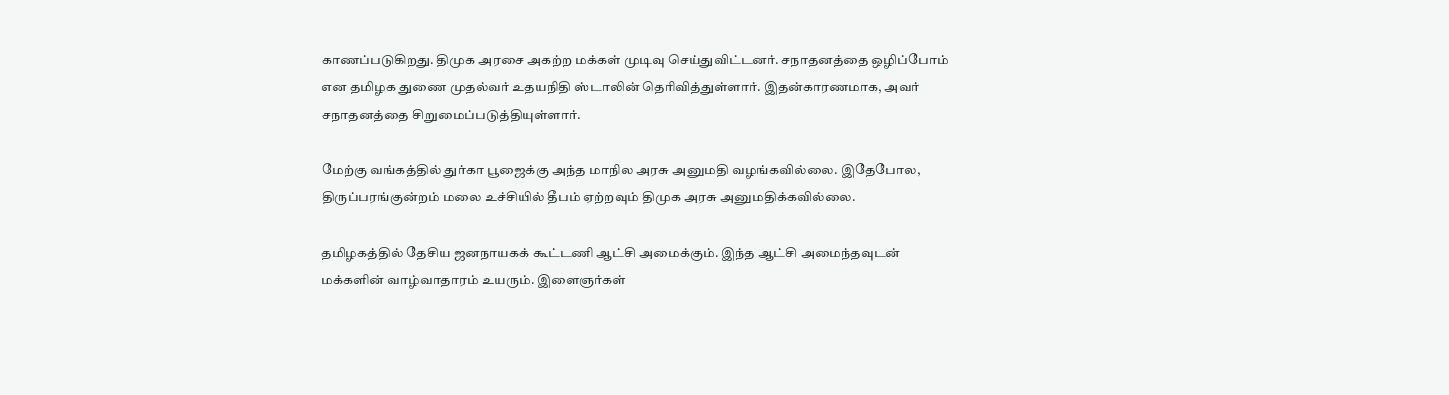காணப்படுகிறது. திமுக அரசை அகற்ற மக்கள் முடிவு செய்துவிட்டனர். சநாதனத்தை ஒழிப்போம் என தமிழக துணை முதல்வர் உதயநிதி ஸ்டாலின் தெரிவித்துள்ளார். இதன்காரணமாக, அவர் சநாதனத்தை சிறுமைப்படுத்தியுள்ளார்.

மேற்கு வங்கத்தில் துர்கா பூஜைக்கு அந்த மாநில அரசு அனுமதி வழங்கவில்லை. இதேபோல, திருப்பரங்குன்றம் மலை உச்சியில் தீபம் ஏற்றவும் திமுக அரசு அனுமதிக்கவில்லை.

தமிழகத்தில் தேசிய ஜனநாயகக் கூட்டணி ஆட்சி அமைக்கும். இந்த ஆட்சி அமைந்தவுடன் மக்களின் வாழ்வாதாரம் உயரும். இளைஞர்கள்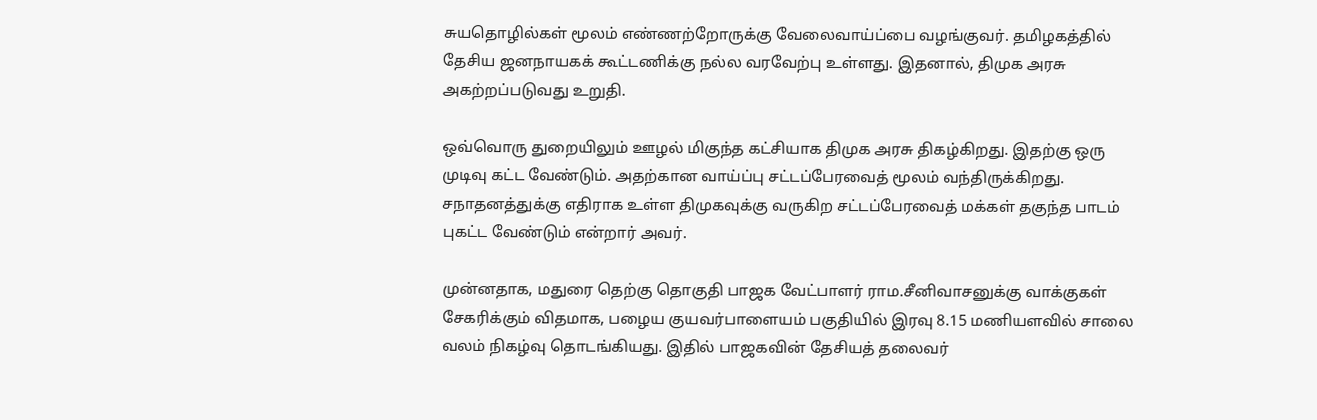சுயதொழில்கள் மூலம் எண்ணற்றோருக்கு வேலைவாய்ப்பை வழங்குவர். தமிழகத்தில் தேசிய ஜனநாயகக் கூட்டணிக்கு நல்ல வரவேற்பு உள்ளது. இதனால், திமுக அரசு அகற்றப்படுவது உறுதி.

ஒவ்வொரு துறையிலும் ஊழல் மிகுந்த கட்சியாக திமுக அரசு திகழ்கிறது. இதற்கு ஒரு முடிவு கட்ட வேண்டும். அதற்கான வாய்ப்பு சட்டப்பேரவைத் மூலம் வந்திருக்கிறது. சநாதனத்துக்கு எதிராக உள்ள திமுகவுக்கு வருகிற சட்டப்பேரவைத் மக்கள் தகுந்த பாடம் புகட்ட வேண்டும் என்றார் அவர்.

முன்னதாக, மதுரை தெற்கு தொகுதி பாஜக வேட்பாளர் ராம.சீனிவாசனுக்கு வாக்குகள் சேகரிக்கும் விதமாக, பழைய குயவர்பாளையம் பகுதியில் இரவு 8.15 மணியளவில் சாலை வலம் நிகழ்வு தொடங்கியது. இதில் பாஜகவின் தேசியத் தலைவர்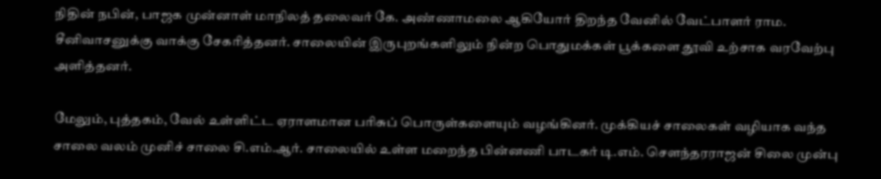நிதின் நபின், பாஜக முன்னாள் மாநிலத் தலைவர் கே. அண்ணாமலை ஆகியோர் திறந்த வேனில் வேட்பாளர் ராம. சீனிவாசனுக்கு வாக்கு சேகரித்தனர். சாலையின் இருபுறங்களிலும் நின்ற பொதுமக்கள் பூக்களை தூவி உற்சாக வரவேற்பு அளித்தனர்.

மேலும், புத்தகம், வேல் உள்ளிட்ட ஏராளமான பரிசுப் பொருள்களையும் வழங்கினர். முக்கியச் சாலைகள் வழியாக வந்த சாலை வலம் முனிச் சாலை சி.எம்.ஆர். சாலையில் உள்ள மறைந்த பின்னணி பாடகர் டி.எம். சௌந்தரராஜன் சிலை முன்பு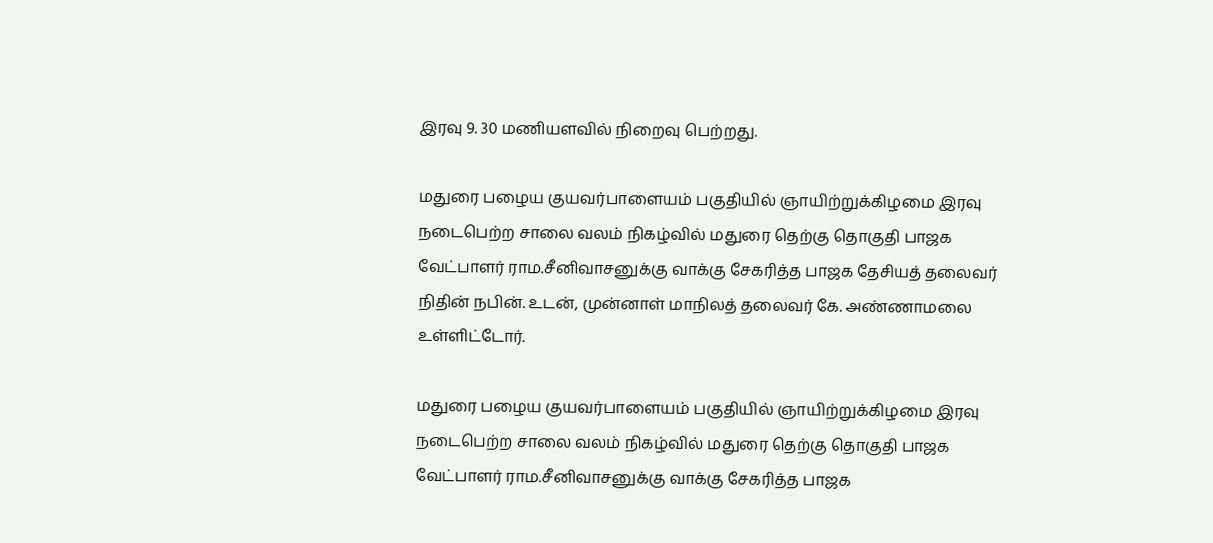இரவு 9. 30 மணியளவில் நிறைவு பெற்றது.

மதுரை பழைய குயவர்பாளையம் பகுதியில் ஞாயிற்றுக்கிழமை இரவு நடைபெற்ற சாலை வலம் நிகழ்வில் மதுரை தெற்கு தொகுதி பாஜக வேட்பாளர் ராம.சீனிவாசனுக்கு வாக்கு சேகரித்த பாஜக தேசியத் தலைவர் நிதின் நபின். உடன், முன்னாள் மாநிலத் தலைவர் கே. அண்ணாமலை உள்ளிட்டோர்.

மதுரை பழைய குயவர்பாளையம் பகுதியில் ஞாயிற்றுக்கிழமை இரவு நடைபெற்ற சாலை வலம் நிகழ்வில் மதுரை தெற்கு தொகுதி பாஜக வேட்பாளர் ராம.சீனிவாசனுக்கு வாக்கு சேகரித்த பாஜக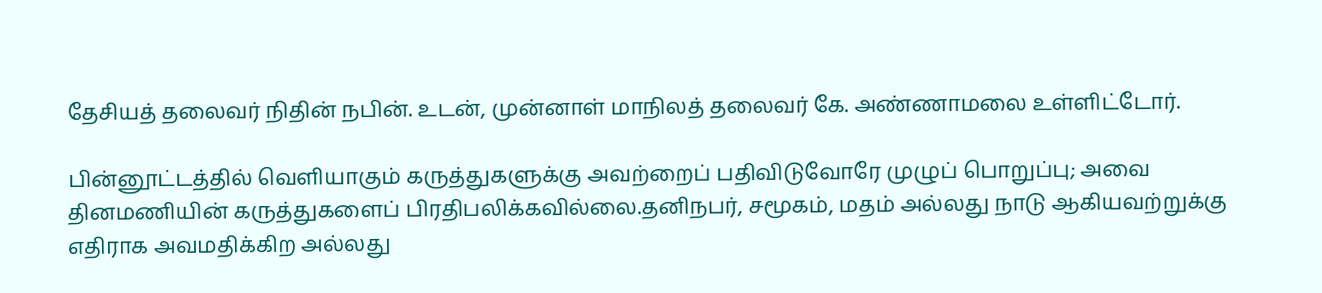தேசியத் தலைவர் நிதின் நபின். உடன், முன்னாள் மாநிலத் தலைவர் கே. அண்ணாமலை உள்ளிட்டோர்.

பின்னூட்டத்தில் வெளியாகும் கருத்துகளுக்கு அவற்றைப் பதிவிடுவோரே முழுப் பொறுப்பு; அவை தினமணியின் கருத்துகளைப் பிரதிபலிக்கவில்லை.தனிநபர், சமூகம், மதம் அல்லது நாடு ஆகியவற்றுக்கு எதிராக அவமதிக்கிற அல்லது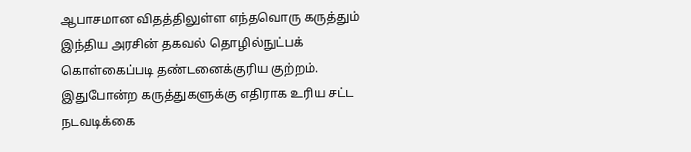ஆபாசமான விதத்திலுள்ள எந்தவொரு கருத்தும் இந்திய அரசின் தகவல் தொழில்நுட்பக் கொள்கைப்படி தண்டனைக்குரிய குற்றம். இதுபோன்ற கருத்துகளுக்கு எதிராக உரிய சட்ட நடவடிக்கை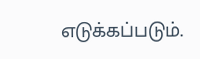எடுக்கப்படும்.